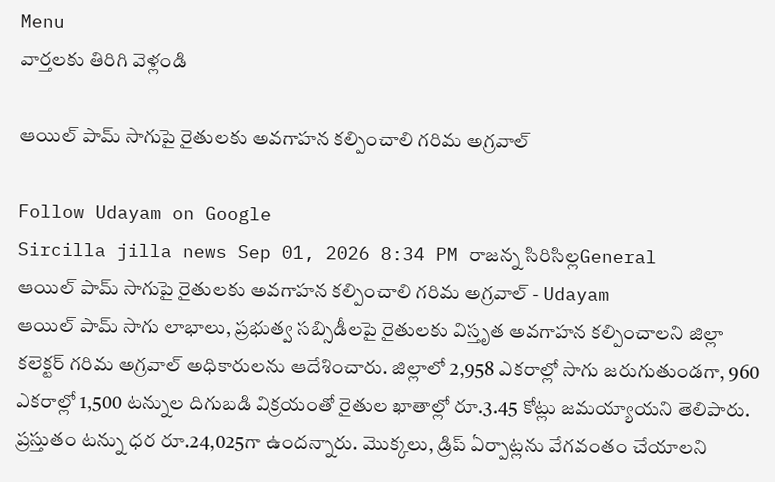Menu
వార్తలకు తిరిగి వెళ్లండి

ఆయిల్ పామ్ సాగుపై రైతులకు అవగాహన కల్పించాలి గరిమ అగ్రవాల్

Follow Udayam on Google
Sircilla jilla news Sep 01, 2026 8:34 PM రాజన్న సిరిసిల్లGeneral
ఆయిల్ పామ్ సాగుపై రైతులకు అవగాహన కల్పించాలి గరిమ అగ్రవాల్ - Udayam
ఆయిల్ పామ్ సాగు లాభాలు, ప్రభుత్వ సబ్సిడీలపై రైతులకు విస్తృత అవగాహన కల్పించాలని జిల్లా కలెక్టర్ గరిమ అగ్రవాల్ అధికారులను ఆదేశించారు. జిల్లాలో 2,958 ఎకరాల్లో సాగు జరుగుతుండగా, 960 ఎకరాల్లో 1,500 టన్నుల దిగుబడి విక్రయంతో రైతుల ఖాతాల్లో రూ.3.45 కోట్లు జమయ్యాయని తెలిపారు. ప్రస్తుతం టన్ను ధర రూ.24,025గా ఉందన్నారు. మొక్కలు, డ్రిప్ ఏర్పాట్లను వేగవంతం చేయాలని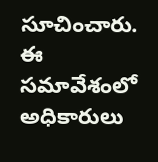సూచించారు. ఈ సమావేశంలో అధికారులు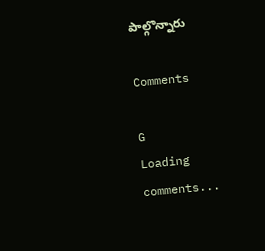పాల్గొన్నారు

Comments

G
Loading comments...